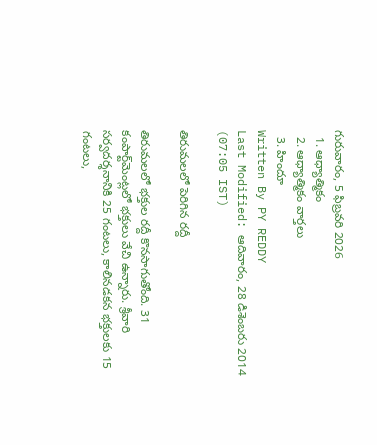గురువారం, 5 ఫిబ్రవరి 2026
  1. ఆధ్యాత్మికం
  2. ఆధ్యాత్మికం వార్తలు
  3. హిందూ
Written By PY REDDY
Last Modified: ఆదివారం, 28 డిశెంబరు 2014 (07:05 IST)

తిరుమలలో పెరిగిన రద్దీ

తిరుమలలో భక్తుల రద్దీ కొనసాగుతోంది. 31 కంపార్ట్‌మెంట్లలో భక్తులు వేచి ఉన్నారు. శ్రీవారి సర్వదర్శనానికి 25 గంటలు, కాలినడకన భక్తులకు 15 గంటలు,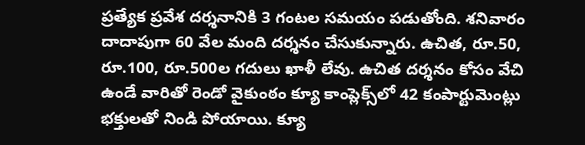ప్రత్యేక ప్రవేశ దర్శనానికి 3 గంటల సమయం పడుతోంది. శనివారం దాదాపుగా 60 వేల మంది దర్శనం చేసుకున్నారు. ఉచిత, రూ.50, రూ.100, రూ.500ల గదులు ఖాళీ లేవు. ఉచిత దర్శనం కోసం వేచి ఉండే వారితో రెండో వైకుంఠం క్యూ కాంప్లెక్స్‌లో 42 కంపార్టుమెంట్లు భక్తులతో నిండి పోయాయి. క్యూ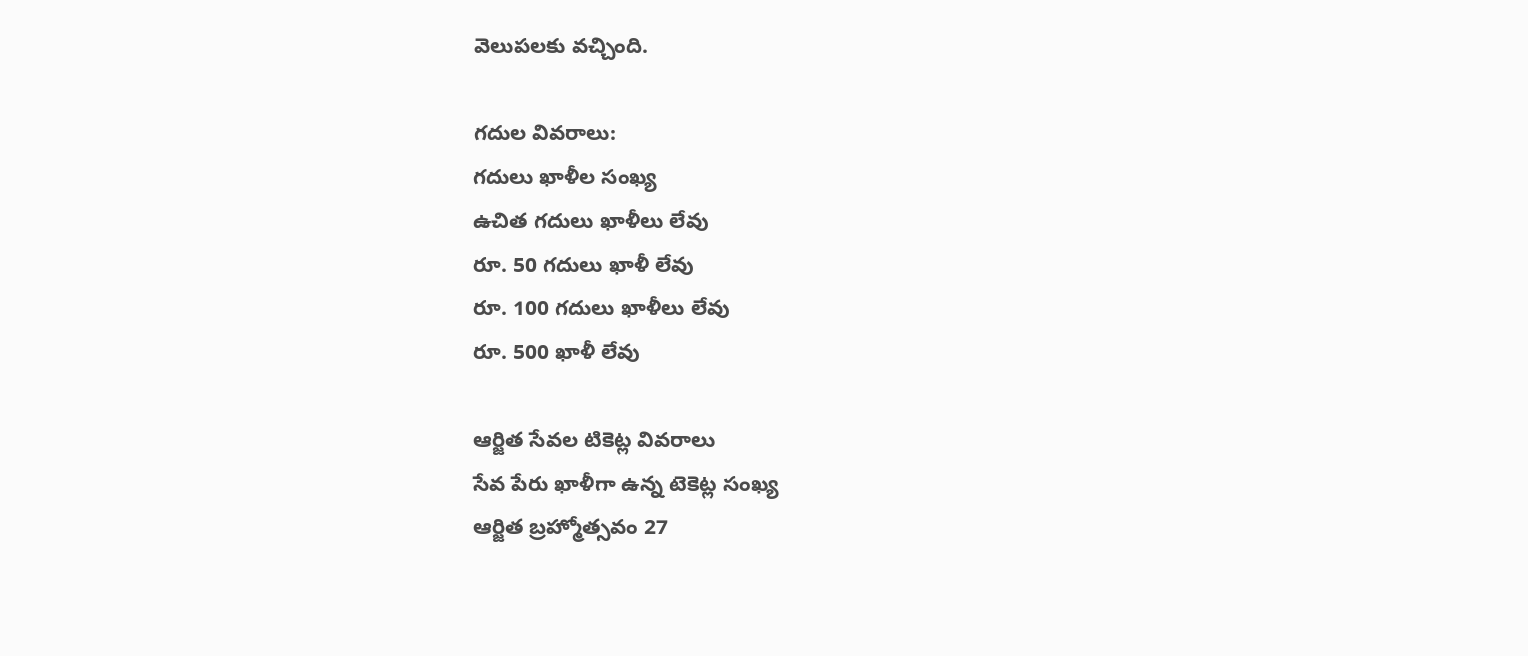వెలుపలకు వచ్చింది.

గదుల వివరాలు:
గదులు ఖాళీల సంఖ్య
ఉచిత గదులు ఖాళీలు లేవు
రూ. 50 గదులు ఖాళీ లేవు
రూ. 100 గదులు ఖాళీలు లేవు
రూ. 500 ఖాళీ లేవు

ఆర్జిత సేవల టికెట్ల వివరాలు
సేవ పేరు ఖాళీగా ఉన్న టెకెట్ల సంఖ్య
ఆర్జిత బ్రహ్మోత్సవం 27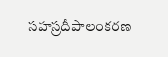సహస్రదీపాలంకరణ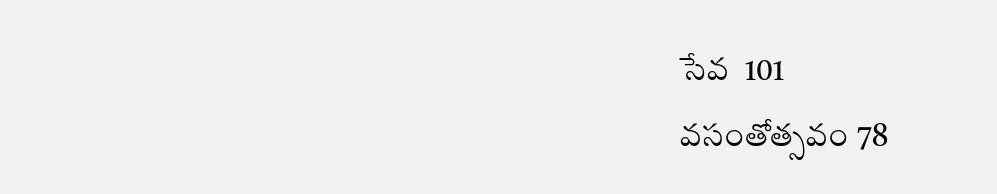సేవ  101
వసంతోత్సవం 78